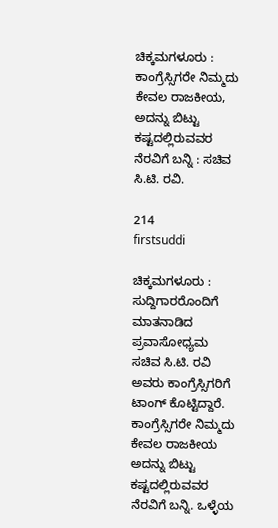ಚಿಕ್ಕಮಗಳೂರು : ಕಾಂಗ್ರೆಸ್ಸಿಗರೇ ನಿಮ್ಮದು ಕೇವಲ ರಾಜಕೀಯ, ಅದನ್ನು ಬಿಟ್ಟು ಕಷ್ಟದಲ್ಲಿರುವವರ ನೆರವಿಗೆ ಬನ್ನಿ : ಸಚಿವ ಸಿ.ಟಿ. ರವಿ.

214
firstsuddi

ಚಿಕ್ಕಮಗಳೂರು : ಸುದ್ದಿಗಾರರೊಂದಿಗೆ ಮಾತನಾಡಿದ ಪ್ರವಾಸೋಧ್ಯಮ ಸಚಿವ ಸಿ.ಟಿ. ರವಿ ಅವರು ಕಾಂಗ್ರೆಸ್ಸಿಗರಿಗೆ ಟಾಂಗ್ ಕೊಟ್ಟಿದ್ದಾರೆ. ಕಾಂಗ್ರೆಸ್ಸಿಗರೇ ನಿಮ್ಮದು ಕೇವಲ ರಾಜಕೀಯ ಅದನ್ನು ಬಿಟ್ಟು ಕಷ್ಟದಲ್ಲಿರುವವರ ನೆರವಿಗೆ ಬನ್ನಿ. ಒಳ್ಳೆಯ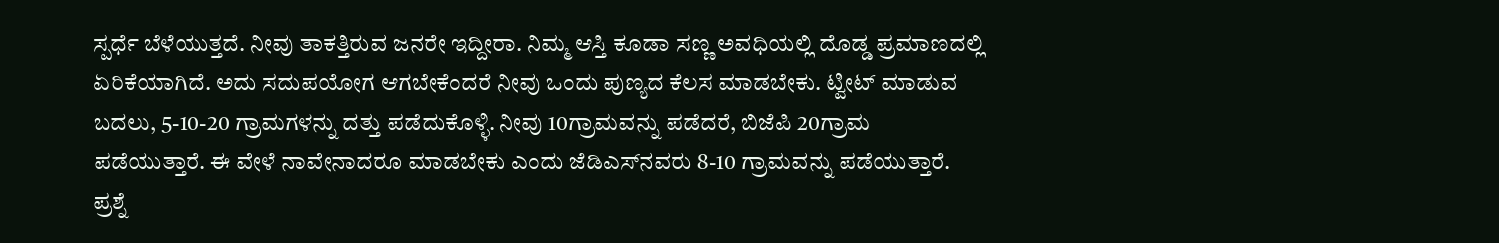ಸ್ಪರ್ಧೆ ಬೆಳೆಯುತ್ತದೆ. ನೀವು ತಾಕತ್ತಿರುವ ಜನರೇ ಇದ್ದೀರಾ. ನಿಮ್ಮ ಆಸ್ತಿ ಕೂಡಾ ಸಣ್ಣ ಅವಧಿಯಲ್ಲಿ ದೊಡ್ಡ ಪ್ರಮಾಣದಲ್ಲಿ ಏರಿಕೆಯಾಗಿದೆ. ಅದು ಸದುಪಯೋಗ ಆಗಬೇಕೆಂದರೆ ನೀವು ಒಂದು ಪುಣ್ಯದ ಕೆಲಸ ಮಾಡಬೇಕು. ಟ್ವೀಟ್ ಮಾಡುವ ಬದಲು, 5-10-20 ಗ್ರಾಮಗಳನ್ನು ದತ್ತು ಪಡೆದುಕೊಳ್ಳಿ. ನೀವು 10ಗ್ರಾಮವನ್ನು ಪಡೆದರೆ, ಬಿಜೆಪಿ 20ಗ್ರಾಮ ಪಡೆಯುತ್ತಾರೆ. ಈ ವೇಳೆ ನಾವೇನಾದರೂ ಮಾಡಬೇಕು ಎಂದು ಜೆಡಿಎಸ್‍ನವರು 8-10 ಗ್ರಾಮವನ್ನು ಪಡೆಯುತ್ತಾರೆ. ಪ್ರಶ್ನೆ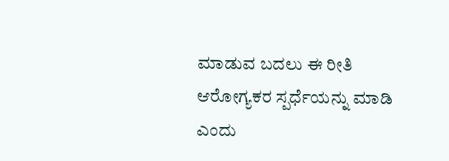ಮಾಡುವ ಬದಲು ಈ ರೀತಿ ಆರೋಗ್ಯಕರ ಸ್ಪರ್ಧೆಯನ್ನು ಮಾಡಿ ಎಂದು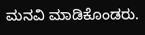ಮನವಿ ಮಾಡಿಕೊಂಡರು.